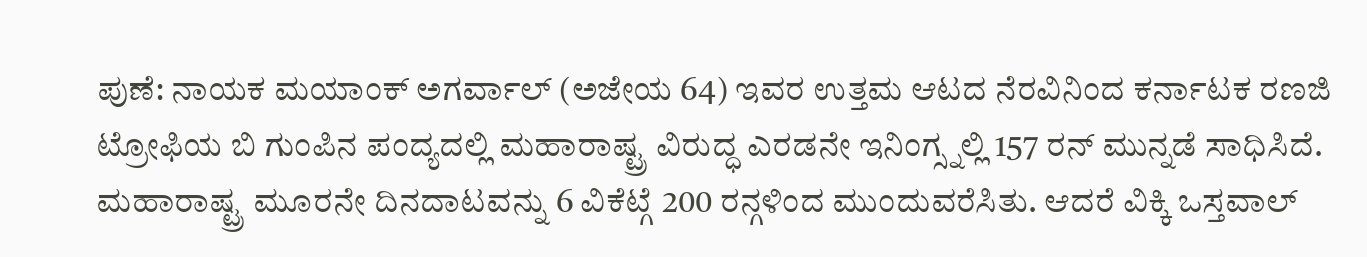ಪುಣೆ: ನಾಯಕ ಮಯಾಂಕ್ ಅಗರ್ವಾಲ್ (ಅಜೇಯ 64) ಇವರ ಉತ್ತಮ ಆಟದ ನೆರವಿನಿಂದ ಕರ್ನಾಟಕ ರಣಜಿ ಟ್ರೋಫಿಯ ಬಿ ಗುಂಪಿನ ಪಂದ್ಯದಲ್ಲಿ ಮಹಾರಾಷ್ಟ್ರ ವಿರುದ್ಧ ಎರಡನೇ ಇನಿಂಗ್ಸ್ನಲ್ಲಿ 157 ರನ್ ಮುನ್ನಡೆ ಸಾಧಿಸಿದೆ.
ಮಹಾರಾಷ್ಟ್ರ ಮೂರನೇ ದಿನದಾಟವನ್ನು 6 ವಿಕೆಟ್ಗೆ 200 ರನ್ಗಳಿಂದ ಮುಂದುವರೆಸಿತು. ಆದರೆ ವಿಕ್ಕಿ ಒಸ್ತವಾಲ್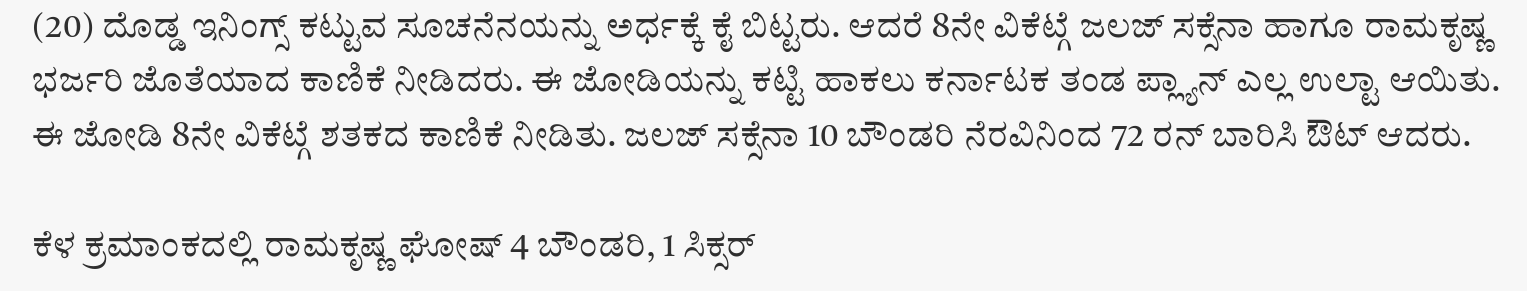(20) ದೊಡ್ಡ ಇನಿಂಗ್ಸ್ ಕಟ್ಟುವ ಸೂಚನೆನಯನ್ನು ಅರ್ಧಕ್ಕೆ ಕೈ ಬಿಟ್ಟರು. ಆದರೆ 8ನೇ ವಿಕೆಟ್ಗೆ ಜಲಜ್ ಸಕ್ಸೆನಾ ಹಾಗೂ ರಾಮಕೃಷ್ಣ ಭರ್ಜರಿ ಜೊತೆಯಾದ ಕಾಣಿಕೆ ನೀಡಿದರು. ಈ ಜೋಡಿಯನ್ನು ಕಟ್ಟಿ ಹಾಕಲು ಕರ್ನಾಟಕ ತಂಡ ಪ್ಲ್ಯಾನ್ ಎಲ್ಲ ಉಲ್ಟಾ ಆಯಿತು. ಈ ಜೋಡಿ 8ನೇ ವಿಕೆಟ್ಗೆ ಶತಕದ ಕಾಣಿಕೆ ನೀಡಿತು. ಜಲಜ್ ಸಕ್ಸೆನಾ 10 ಬೌಂಡರಿ ನೆರವಿನಿಂದ 72 ರನ್ ಬಾರಿಸಿ ಔಟ್ ಆದರು.

ಕೆಳ ಕ್ರಮಾಂಕದಲ್ಲಿ ರಾಮಕೃಷ್ಣ ಘೋಷ್ 4 ಬೌಂಡರಿ, 1 ಸಿಕ್ಸರ್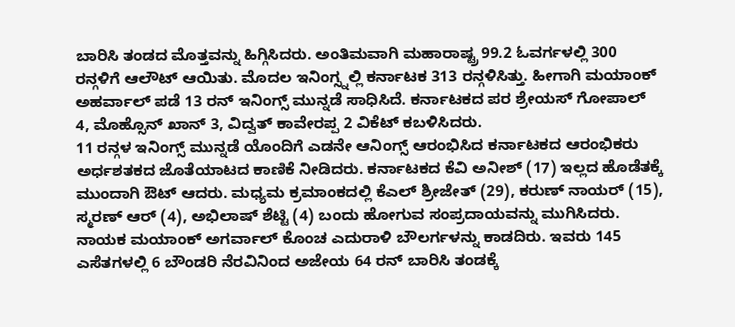ಬಾರಿಸಿ ತಂಡದ ಮೊತ್ತವನ್ನು ಹಿಗ್ಗಿಸಿದರು. ಅಂತಿಮವಾಗಿ ಮಹಾರಾಷ್ಟ್ರ 99.2 ಓವರ್ಗಳಲ್ಲಿ 300 ರನ್ಗಳಿಗೆ ಆಲೌಟ್ ಆಯಿತು. ಮೊದಲ ಇನಿಂಗ್ಸ್ನಲ್ಲಿ ಕರ್ನಾಟಕ 313 ರನ್ಗಳಿಸಿತ್ತು. ಹೀಗಾಗಿ ಮಯಾಂಕ್ ಅಹರ್ವಾಲ್ ಪಡೆ 13 ರನ್ ಇನಿಂಗ್ಸ್ ಮುನ್ನಡೆ ಸಾಧಿಸಿದೆ. ಕರ್ನಾಟಕದ ಪರ ಶ್ರೇಯಸ್ ಗೋಪಾಲ್ 4, ಮೊಹ್ಸೊನ್ ಖಾನ್ 3, ವಿದ್ವತ್ ಕಾವೇರಪ್ಪ 2 ವಿಕೆಟ್ ಕಬಳಿಸಿದರು.
11 ರನ್ಗಳ ಇನಿಂಗ್ಸ್ ಮುನ್ನಡೆ ಯೊಂದಿಗೆ ಎಡನೇ ಆನಿಂಗ್ಸ್ ಆರಂಭಿಸಿದ ಕರ್ನಾಟಕದ ಆರಂಭಿಕರು ಅರ್ಧಶತಕದ ಜೊತೆಯಾಟದ ಕಾಣಿಕೆ ನೀಡಿದರು. ಕರ್ನಾಟಕದ ಕೆವಿ ಅನೀಶ್ (17) ಇಲ್ಲದ ಹೊಡೆತಕ್ಕೆ ಮುಂದಾಗಿ ಔಟ್ ಆದರು. ಮಧ್ಯಮ ಕ್ರಮಾಂಕದಲ್ಲಿ ಕೆಎಲ್ ಶ್ರೀಜೇತ್ (29), ಕರುಣ್ ನಾಯರ್ (15), ಸ್ಮರಣ್ ಆರ್ (4), ಅಭಿಲಾಷ್ ಶೆಟ್ಟಿ (4) ಬಂದು ಹೋಗುವ ಸಂಪ್ರದಾಯವನ್ನು ಮುಗಿಸಿದರು. ನಾಯಕ ಮಯಾಂಕ್ ಅಗರ್ವಾಲ್ ಕೊಂಚ ಎದುರಾಳಿ ಬೌಲರ್ಗಳನ್ನು ಕಾಡದಿರು. ಇವರು 145 ಎಸೆತಗಳಲ್ಲಿ 6 ಬೌಂಡರಿ ನೆರವಿನಿಂದ ಅಜೇಯ 64 ರನ್ ಬಾರಿಸಿ ತಂಡಕ್ಕೆ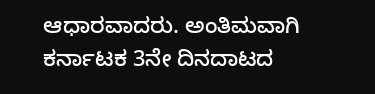ಆಧಾರವಾದರು. ಅಂತಿಮವಾಗಿ ಕರ್ನಾಟಕ 3ನೇ ದಿನದಾಟದ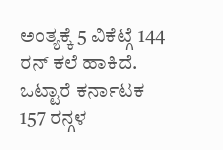ಅಂತ್ಯಕ್ಕೆ 5 ವಿಕೆಟ್ಗೆ 144 ರನ್ ಕಲೆ ಹಾಕಿದೆ. ಒಟ್ಟಾರೆ ಕರ್ನಾಟಕ 157 ರನ್ಗಳ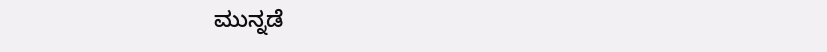ಮುನ್ನಡೆ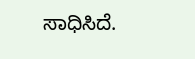ಸಾಧಿಸಿದೆ.